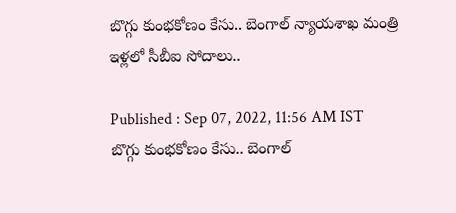బొగ్గు కుంభకోణం కేసు.. బెంగాల్ న్యాయశాఖ మంత్రి ఇళ్లలో సీబీఐ సోదాలు..

Published : Sep 07, 2022, 11:56 AM IST
బొగ్గు కుంభకోణం కేసు.. బెంగాల్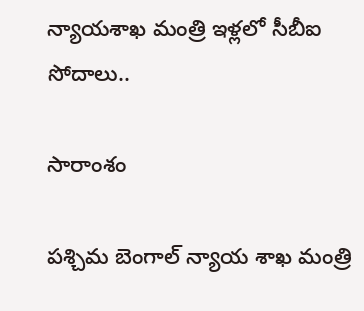న్యాయశాఖ మంత్రి ఇళ్లలో సీబీఐ సోదాలు..

సారాంశం

పశ్చిమ బెంగాల్‌ న్యాయ శాఖ మంత్రి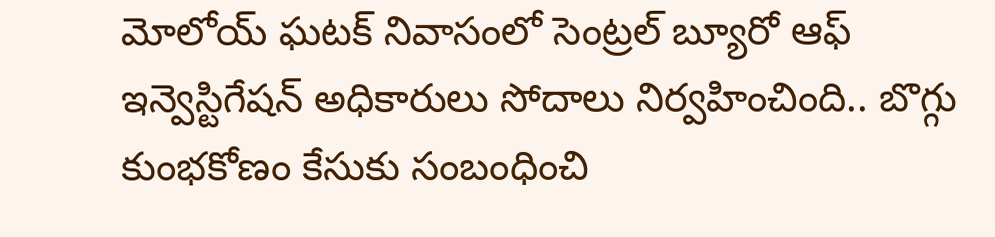మోలోయ్ ఘటక్ నివాసంలో సెంట్రల్ బ్యూరో ఆఫ్ ఇన్వెస్టిగేషన్ అధికారులు సోదాలు నిర్వహించింది.. బొగ్గు కుంభకోణం కేసుకు సంబంధించి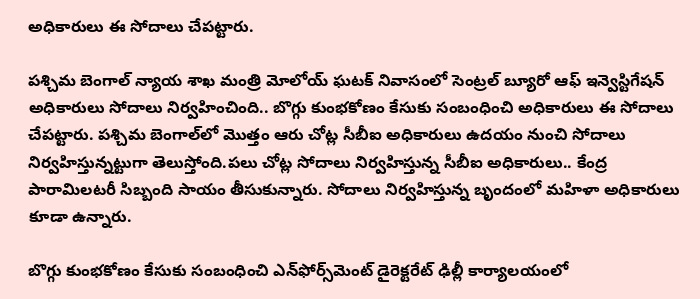అధికారులు ఈ సోదాలు చేపట్టారు.

పశ్చిమ బెంగాల్‌ న్యాయ శాఖ మంత్రి మోలోయ్ ఘటక్ నివాసంలో సెంట్రల్ బ్యూరో ఆఫ్ ఇన్వెస్టిగేషన్ అధికారులు సోదాలు నిర్వహించింది.. బొగ్గు కుంభకోణం కేసుకు సంబంధించి అధికారులు ఈ సోదాలు చేపట్టారు. పశ్చిమ బెంగాల్‌లో మొత్తం ఆరు చోట్ల సీబీఐ అధికారులు ఉదయం నుంచి సోదాలు నిర్వహిస్తున్నట్టుగా తెలుస్తోంది.పలు చోట్ల సోదాలు నిర్వహిస్తున్న సీబీఐ అధికారులు.. కేంద్ర పారామిలటరీ సిబ్బంది సాయం తీసుకున్నారు. సోదాలు నిర్వహిస్తున్న బృందంలో మహిళా అధికారులు కూడా ఉన్నారు.

బొగ్గు కుంభకోణం కేసుకు సంబంధించి ఎన్‌ఫోర్స్‌మెంట్ డైరెక్టరేట్ ఢిల్లీ కార్యాలయంలో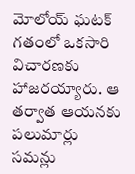మోలోయ్ ఘటక్‌ గతంలో ఒకసారి విచారణకు హాజరయ్యారు. ఆ తర్వాత ఆయనకు పలుమార్లు సమన్లు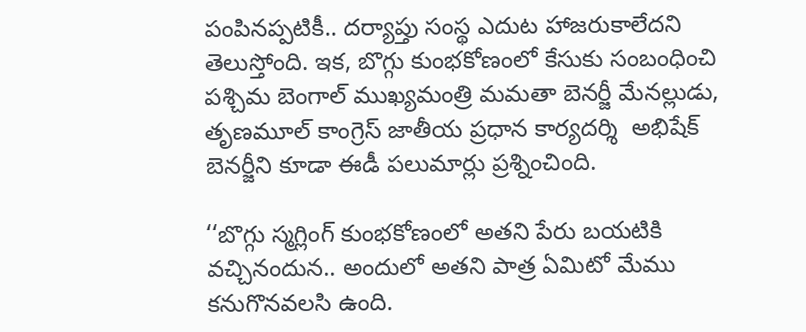పంపినప్పటికీ.. దర్యాప్తు సంస్థ ఎదుట హాజరుకాలేదని తెలుస్తోంది. ఇక, బొగ్గు కుంభకోణంలో కేసుకు సంబంధించి  పశ్చిమ బెంగాల్ ముఖ్యమంత్రి మమతా బెనర్జీ మేనల్లుడు, తృణమూల్ కాంగ్రెస్ జాతీయ ప్రధాన కార్యదర్శి  అభిషేక్ బెనర్జీని కూడా ఈడీ పలుమార్లు ప్రశ్నించింది.

‘‘బొగ్గు స్మగ్లింగ్ కుంభకోణంలో అతని పేరు బయటికి వచ్చినందున.. అందులో అతని పాత్ర ఏమిటో మేము కనుగొనవలసి ఉంది.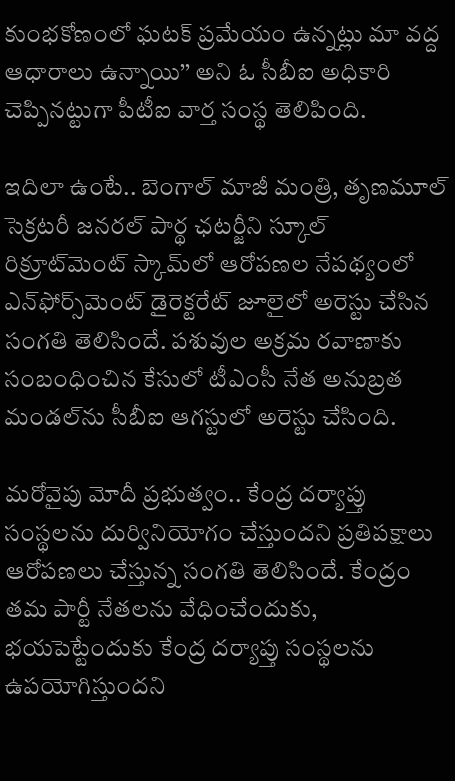కుంభకోణంలో ఘటక్ ప్రమేయం ఉన్నట్లు మా వద్ద ఆధారాలు ఉన్నాయి’’ అని ఓ సీబీఐ అధికారి చెప్పినట్టుగా పీటీఐ వార్త సంస్థ తెలిపింది.

ఇదిలా ఉంటే.. బెంగాల్ మాజీ మంత్రి, తృణమూల్ సెక్రటరీ జనరల్ పార్థ ఛటర్జీని స్కూల్ రిక్రూట్‌మెంట్ స్కామ్‌లో ఆరోపణల నేపథ్యంలో ఎన్‌ఫోర్స్‌మెంట్ డైరెక్టరేట్ జూలైలో అరెస్టు చేసిన సంగతి తెలిసిందే. పశువుల అక్రమ రవాణాకు సంబంధించిన కేసులో టీఎంసీ నేత అనుబ్రత మండల్‌ను సీబీఐ ఆగస్టులో అరెస్టు చేసింది.

మరోవైపు మోదీ ప్రభుత్వం.. కేంద్ర దర్యాప్తు సంస్థలను దుర్వినియోగం చేస్తుందని ప్రతిపక్షాలు ఆరోపణలు చేస్తున్న సంగతి తెలిసిందే. కేంద్రం తమ పార్టీ నేతలను వేధించేందుకు, భయపెట్టేందుకు కేంద్ర దర్యాప్తు సంస్థలను ఉపయోగిస్తుందని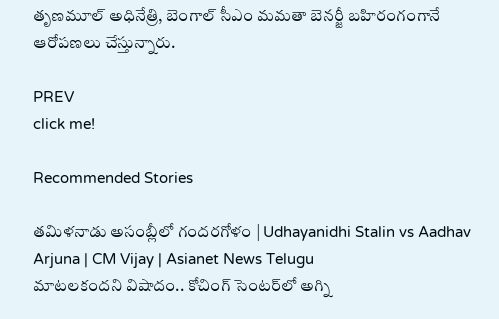తృణమూల్ అధినేత్రి, బెంగాల్ సీఎం మమతా బెనర్జీ బహిరంగంగానే ఆరోపణలు చేస్తున్నారు.

PREV
click me!

Recommended Stories

తమిళనాడు అసంబ్లీలో గందరగోళం | Udhayanidhi Stalin vs Aadhav Arjuna | CM Vijay | Asianet News Telugu
మాటలకందని విషాదం.. కోచింగ్ సెంటర్‌లో అగ్ని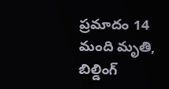ప్ర‌మాదం 14 మంది మృతి, బిల్డింగ్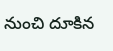నుంచి దూకిన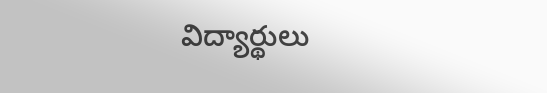విద్యార్థులు